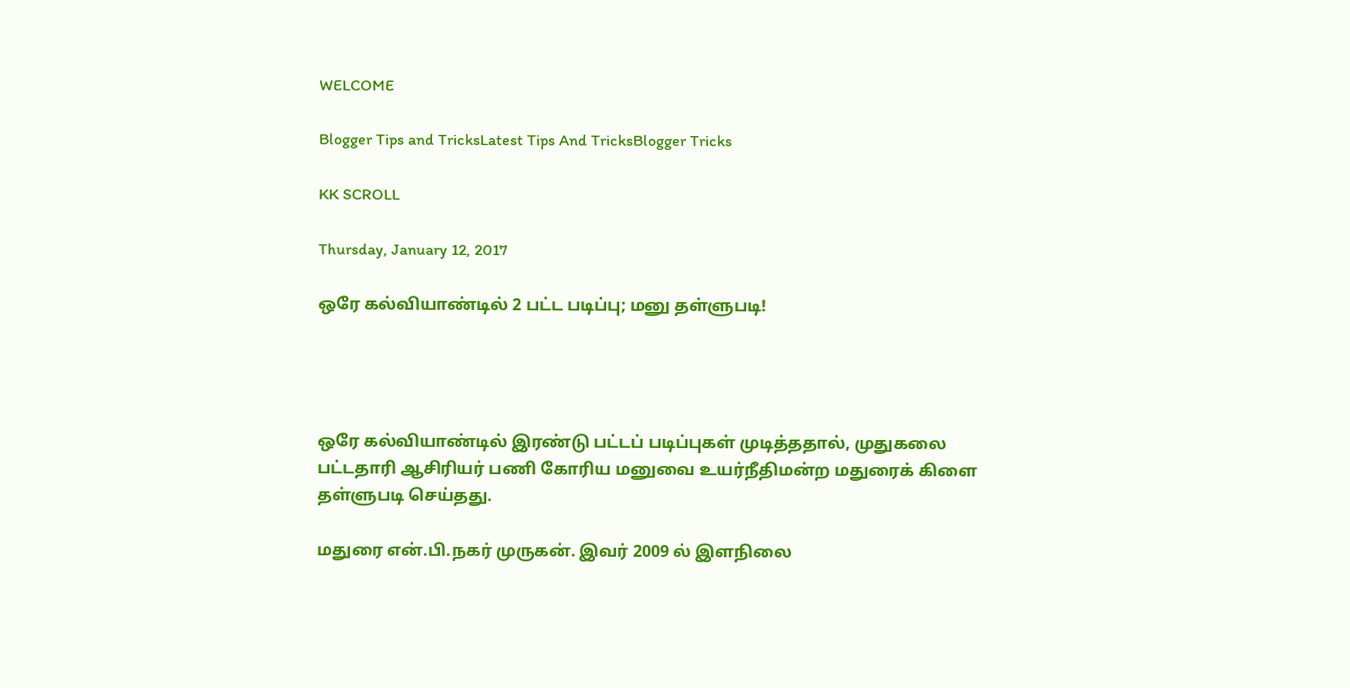WELCOME

Blogger Tips and TricksLatest Tips And TricksBlogger Tricks

KK SCROLL

Thursday, January 12, 2017

ஒரே கல்வியாண்டில் 2 பட்ட படிப்பு; மனு தள்ளுபடி!




ஒரே கல்வியாண்டில் இரண்டு பட்டப் படிப்புகள் முடித்ததால், முதுகலை பட்டதாரி ஆசிரியர் பணி கோரிய மனுவை உயர்நீதிமன்ற மதுரைக் கிளை தள்ளுபடி செய்தது.

மதுரை என்.பி.நகர் முருகன். இவர் 2009 ல் இளநிலை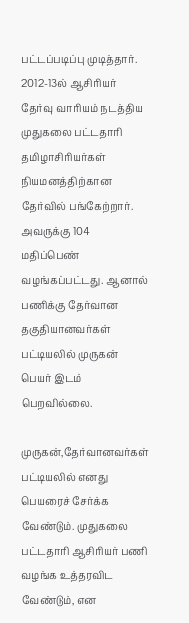பட்டப்படிப்பு முடித்தார். 2012-13ல் ஆசிரியர் தேர்வு வாரியம் நடத்திய முதுகலை பட்டதாரி தமிழாசிரியர்கள் நியமனத்திற்கான தேர்வில் பங்கேற்றார். அவருக்கு 104 மதிப்பெண் வழங்கப்பட்டது. ஆனால் பணிக்கு தேர்வான தகுதியானவர்கள் பட்டியலில் முருகன் பெயர் இடம் பெறவில்லை.

முருகன்,தேர்வானவர்கள் பட்டியலில் எனது பெயரைச் சேர்க்க வேண்டும். முதுகலை பட்டதாரி ஆசிரியர் பணி வழங்க உத்தரவிட வேண்டும், என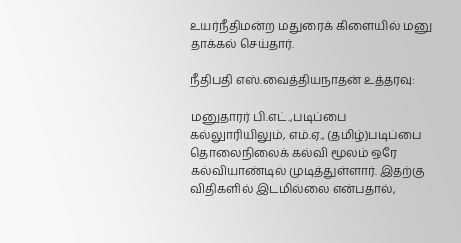உயர்நீதிமன்ற மதுரைக் கிளையில் மனு தாக்கல் செய்தார்.

நீதிபதி எஸ்.வைத்தியநாதன் உத்தரவு:

மனுதாரர் பி.எட்.,படிப்பை கல்லுாரியிலும், எம்.ஏ., (தமிழ்)படிப்பை தொலைநிலைக் கல்வி மூலம் ஒரே கல்வியாண்டில் முடித்துள்ளார். இதற்கு விதிகளில் இடமில்லை என்பதால்,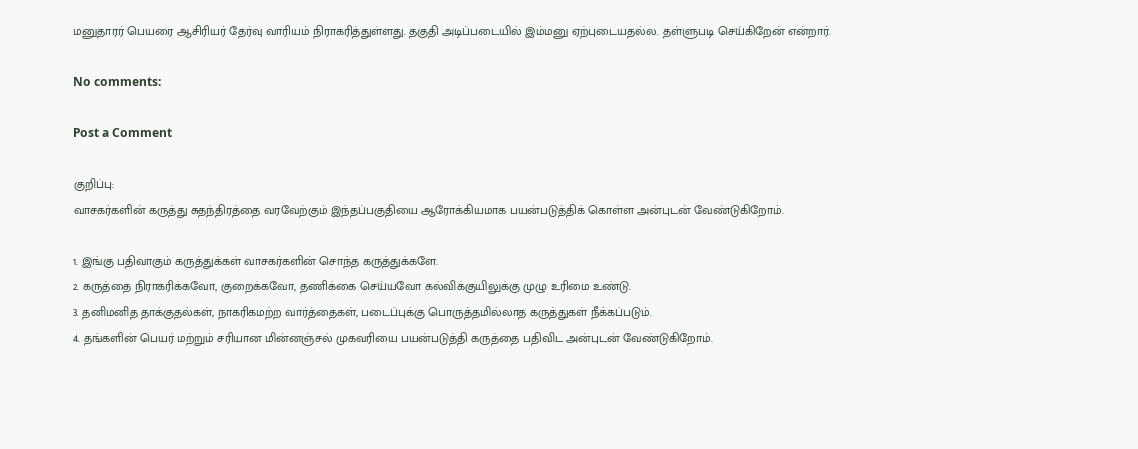மனுதாரர் பெயரை ஆசிரியர் தேர்வு வாரியம் நிராகரித்துள்ளது. தகுதி அடிப்படையில் இம்மனு ஏற்புடையதல்ல. தள்ளுபடி செய்கிறேன் என்றார்.

No comments:

Post a Comment

குறிப்பு:
வாசகர்களின் கருத்து சுதந்திரத்தை வரவேற்கும் இந்தப்பகுதியை ஆரோக்கியமாக பயன்படுத்திக் கொள்ள அன்புடன் வேண்டுகிறோம்.

1. இங்கு பதிவாகும் கருத்துக்கள் வாசகர்களின் சொந்த கருத்துக்களே.
2. கருத்தை நிராகரிக்கவோ, குறைக்கவோ, தணிக்கை செய்யவோ கல்விக்குயிலுக்கு முழு உரிமை உண்டு.
3. தனிமனித தாக்குதல்கள், நாகரிகமற்ற வார்த்தைகள், படைப்புக்கு பொருத்தமில்லாத கருத்துகள் நீக்கப்படும்.
4. தங்களின் பெயர் மற்றும் சரியான மின்னஞ்சல் முகவரியை பயன்படுத்தி கருத்தை பதிவிட அன்புடன் வேண்டுகிறோம்.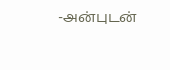-அன்புடன்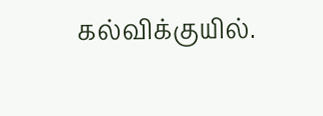கல்விக்குயில்.